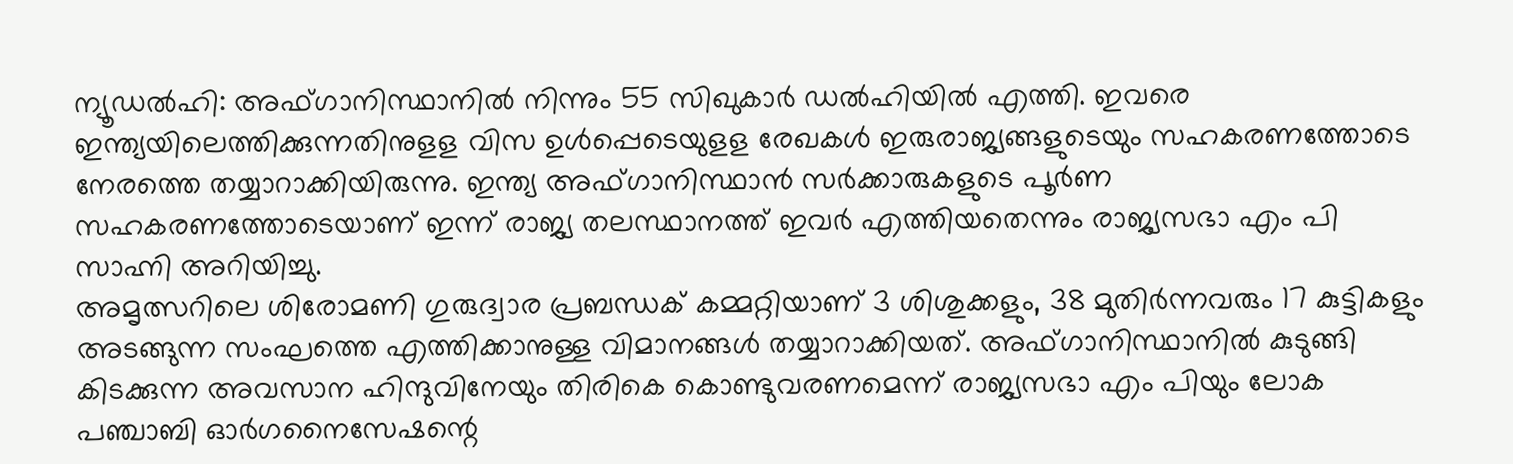ന്യൂഡൽഹി: അഫ്ഗാനിസ്ഥാനിൽ നിന്നും 55 സിഖുകാർ ഡൽഹിയിൽ എത്തി. ഇവരെ ഇന്ത്യയിലെത്തിക്കുന്നതിനുളള വിസ ഉൾപ്പെടെയുളള രേഖകൾ ഇരുരാജ്യങ്ങളുടെയും സഹകരണത്തോടെ നേരത്തെ തയ്യാറാക്കിയിരുന്നു. ഇന്ത്യ അഫ്ഗാനിസ്ഥാൻ സർക്കാരുകളുടെ പൂർണ സഹകരണത്തോടെയാണ് ഇന്ന് രാജ്യ തലസ്ഥാനത്ത് ഇവർ എത്തിയതെന്നും രാജ്യസഭാ എം പി സാഹ്നി അറിയിച്ചു.
അമൃത്സറിലെ ശിരോമണി ഗുരുദ്വാര പ്രബന്ധക് കമ്മറ്റിയാണ് 3 ശിശുക്കളും, 38 മുതിർന്നവരും 17 കുട്ടികളും അടങ്ങുന്ന സംഘത്തെ എത്തിക്കാനുള്ള വിമാനങ്ങൾ തയ്യാറാക്കിയത്. അഫ്ഗാനിസ്ഥാനിൽ കുടുങ്ങി കിടക്കുന്ന അവസാന ഹിന്ദുവിനേയും തിരികെ കൊണ്ടുവരണമെന്ന് രാജ്യസഭാ എം പിയും ലോക പഞ്ചാബി ഓർഗനൈസേഷന്റെ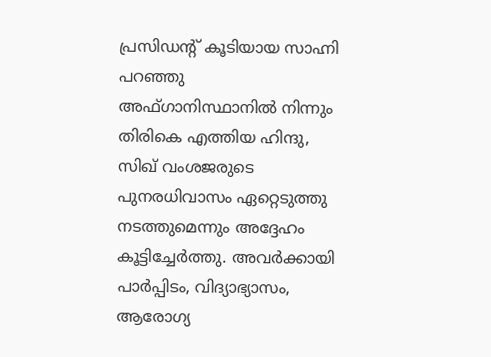പ്രസിഡന്റ് കൂടിയായ സാഹ്നി പറഞ്ഞു
അഫ്ഗാനിസ്ഥാനിൽ നിന്നും തിരികെ എത്തിയ ഹിന്ദു, സിഖ് വംശജരുടെ പുനരധിവാസം ഏറ്റെടുത്തു നടത്തുമെന്നും അദ്ദേഹം കൂട്ടിച്ചേർത്തു. അവർക്കായി പാർപ്പിടം, വിദ്യാഭ്യാസം, ആരോഗ്യ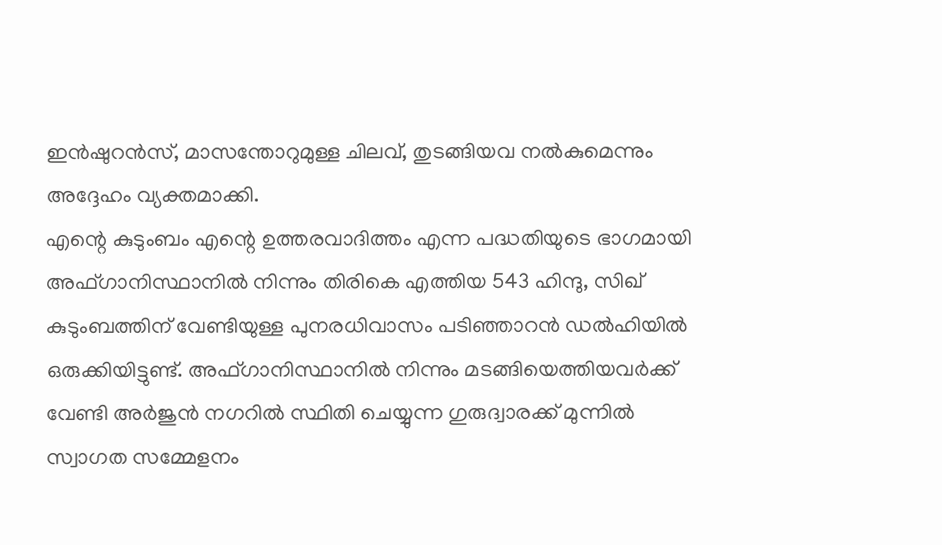ഇൻഷുറൻസ്, മാസന്തോറുമുള്ള ചിലവ്, തുടങ്ങിയവ നൽകുമെന്നും അദ്ദേഹം വ്യക്തമാക്കി.
എന്റെ കുടുംബം എന്റെ ഉത്തരവാദിത്തം എന്ന പദ്ധതിയുടെ ഭാഗമായി അഫ്ഗാനിസ്ഥാനിൽ നിന്നും തിരികെ എത്തിയ 543 ഹിന്ദു, സിഖ് കുടുംബത്തിന് വേണ്ടിയുള്ള പുനരധിവാസം പടിഞ്ഞാറൻ ഡൽഹിയിൽ ഒരുക്കിയിട്ടുണ്ട്. അഫ്ഗാനിസ്ഥാനിൽ നിന്നും മടങ്ങിയെത്തിയവർക്ക് വേണ്ടി അർജുൻ നഗറിൽ സ്ഥിതി ചെയ്യുന്ന ഗുരുദ്വാരക്ക് മുന്നിൽ സ്വാഗത സമ്മേളനം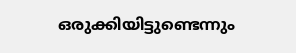ഒരുക്കിയിട്ടുണ്ടെന്നും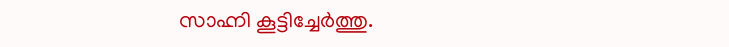സാഹ്നി കൂട്ടിച്ചേർത്തു.